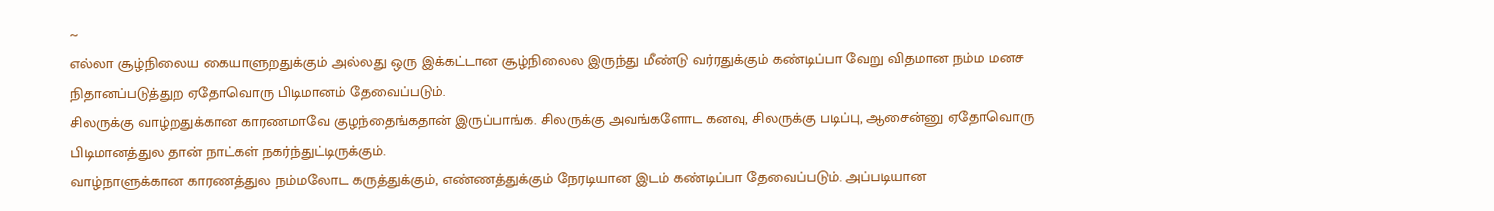~
எல்லா சூழ்நிலைய கையாளுறதுக்கும் அல்லது ஒரு இக்கட்டான சூழ்நிலைல இருந்து மீண்டு வர்ரதுக்கும் கண்டிப்பா வேறு விதமான நம்ம மனச நிதானப்படுத்துற ஏதோவொரு பிடிமானம் தேவைப்படும்.
சிலருக்கு வாழ்றதுக்கான காரணமாவே குழந்தைங்கதான் இருப்பாங்க. சிலருக்கு அவங்களோட கனவு, சிலருக்கு படிப்பு, ஆசைன்னு ஏதோவொரு பிடிமானத்துல தான் நாட்கள் நகர்ந்துட்டிருக்கும்.
வாழ்நாளுக்கான காரணத்துல நம்மலோட கருத்துக்கும், எண்ணத்துக்கும் நேரடியான இடம் கண்டிப்பா தேவைப்படும். அப்படியான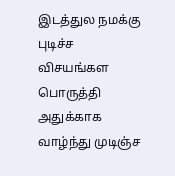இடத்துல நமக்கு புடிச்ச விசயங்கள பொருத்தி அதுக்காக வாழ்ந்து முடிஞ்ச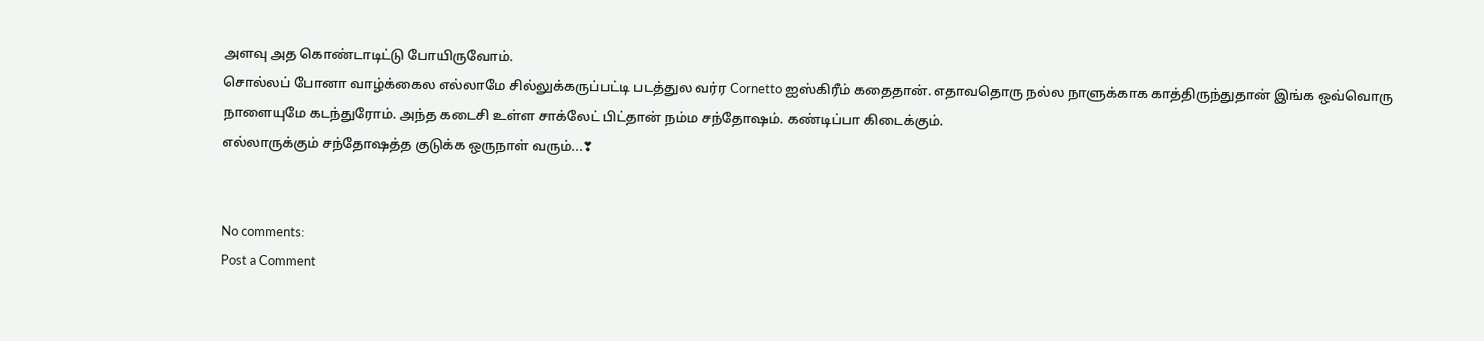அளவு அத கொண்டாடிட்டு போயிருவோம்.
சொல்லப் போனா வாழ்க்கைல எல்லாமே சில்லுக்கருப்பட்டி படத்துல வர்ர Cornetto ஐஸ்கிரீம் கதைதான். எதாவதொரு நல்ல நாளுக்காக காத்திருந்துதான் இங்க ஒவ்வொரு நாளையுமே கடந்துரோம். அந்த கடைசி உள்ள சாக்லேட் பிட்தான் நம்ம சந்தோஷம். கண்டிப்பா கிடைக்கும்.
எல்லாருக்கும் சந்தோஷத்த குடுக்க ஒருநாள் வரும்...❣


No comments:
Post a Comment